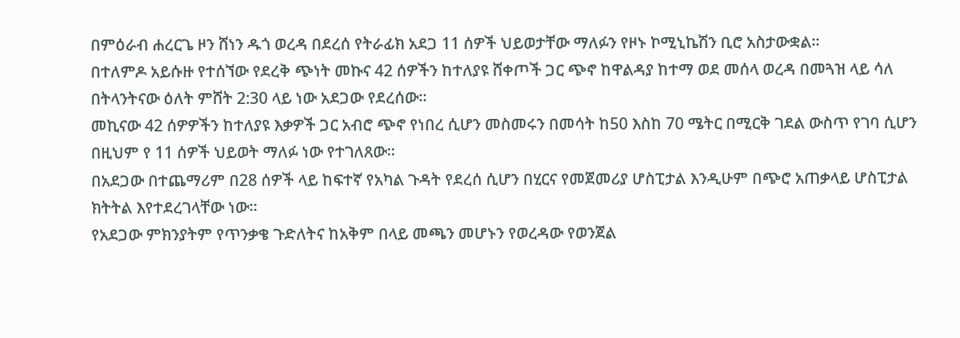በምዕራብ ሐረርጌ ዞን ሸነን ዱጎ ወረዳ በደረሰ የትራፊክ አደጋ 11 ሰዎች ህይወታቸው ማለፉን የዞኑ ኮሚኒኬሽን ቢሮ አስታውቋል።
በተለምዶ አይሱዙ የተሰኘው የደረቅ ጭነት መኩና 42 ሰዎችን ከተለያዩ ሸቀጦች ጋር ጭኖ ከዋልዳያ ከተማ ወደ መሰላ ወረዳ በመጓዝ ላይ ሳለ በትላንትናው ዕለት ምሸት 2:30 ላይ ነው አደጋው የደረሰው።
መኪናው 42 ሰዎዎችን ከተለያዩ እቃዎች ጋር አብሮ ጭኖ የነበረ ሲሆን መስመሩን በመሳት ከ50 እስከ 70 ሜትር በሚርቅ ገደል ውስጥ የገባ ሲሆን በዚህም የ 11 ሰዎች ህይወት ማለፉ ነው የተገለጸው።
በአደጋው በተጨማሪም በ28 ሰዎች ላይ ከፍተኛ የአካል ጉዳት የደረሰ ሲሆን በሂርና የመጀመሪያ ሆስፒታል እንዲሁም በጭሮ አጠቃላይ ሆስፒታል ክትትል እየተደረገላቸው ነው።
የአደጋው ምክንያትም የጥንቃቄ ጉድለትና ከአቅም በላይ መጫን መሆኑን የወረዳው የወንጀል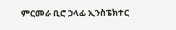ምርመራ ቢሮ ኃላፊ ኢንስፔክተር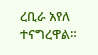ረቢራ አየለ ተናግረዋል።